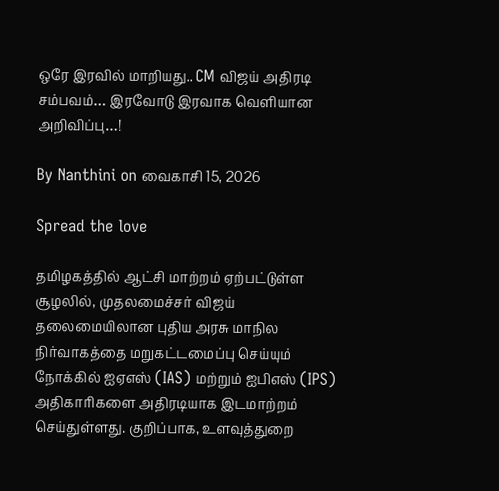ஒரே இரவில் மாறியது.. CM விஜய் அதிரடி சம்பவம்… இரவோடு இரவாக வெளியான அறிவிப்பு…!

By Nanthini on வைகாசி 15, 2026

Spread the love

தமிழகத்தில் ஆட்சி மாற்றம் ஏற்பட்டுள்ள சூழலில், முதலமைச்சர் விஜய் தலைமையிலான புதிய அரசு மாநில நிர்வாகத்தை மறுகட்டமைப்பு செய்யும் நோக்கில் ஐஏஎஸ் (IAS) மற்றும் ஐபிஎஸ் (IPS) அதிகாரிகளை அதிரடியாக இடமாற்றம் செய்துள்ளது. குறிப்பாக, உளவுத்துறை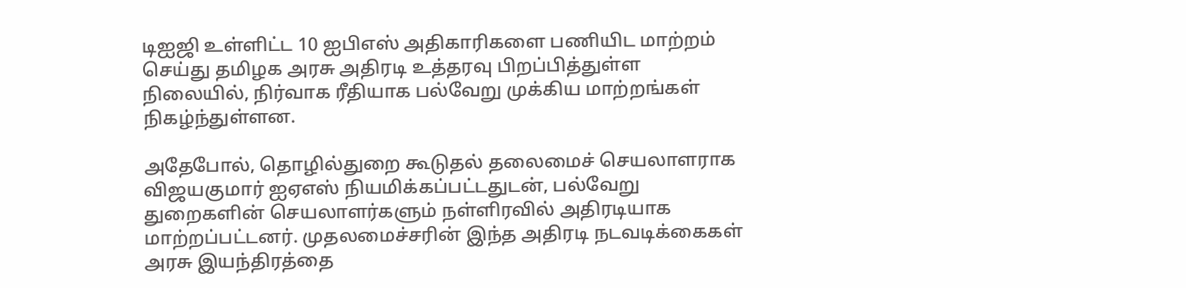டிஐஜி உள்ளிட்ட 10 ஐபிஎஸ் அதிகாரிகளை பணியிட மாற்றம் செய்து தமிழக அரசு அதிரடி உத்தரவு பிறப்பித்துள்ள நிலையில், நிர்வாக ரீதியாக பல்வேறு முக்கிய மாற்றங்கள் நிகழ்ந்துள்ளன.

அதேபோல், தொழில்துறை கூடுதல் தலைமைச் செயலாளராக விஜயகுமார் ஐஏஎஸ் நியமிக்கப்பட்டதுடன், பல்வேறு துறைகளின் செயலாளர்களும் நள்ளிரவில் அதிரடியாக மாற்றப்பட்டனர். முதலமைச்சரின் இந்த அதிரடி நடவடிக்கைகள் அரசு இயந்திரத்தை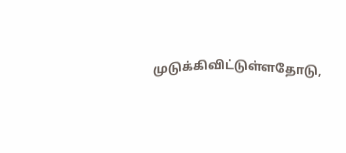முடுக்கிவிட்டுள்ளதோடு,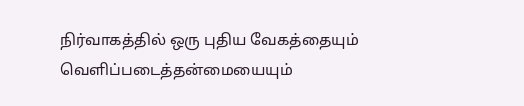நிர்வாகத்தில் ஒரு புதிய வேகத்தையும் வெளிப்படைத்தன்மையையும்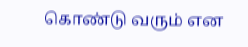கொண்டு வரும் என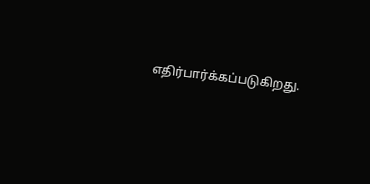எதிர்பார்க்கப்படுகிறது.